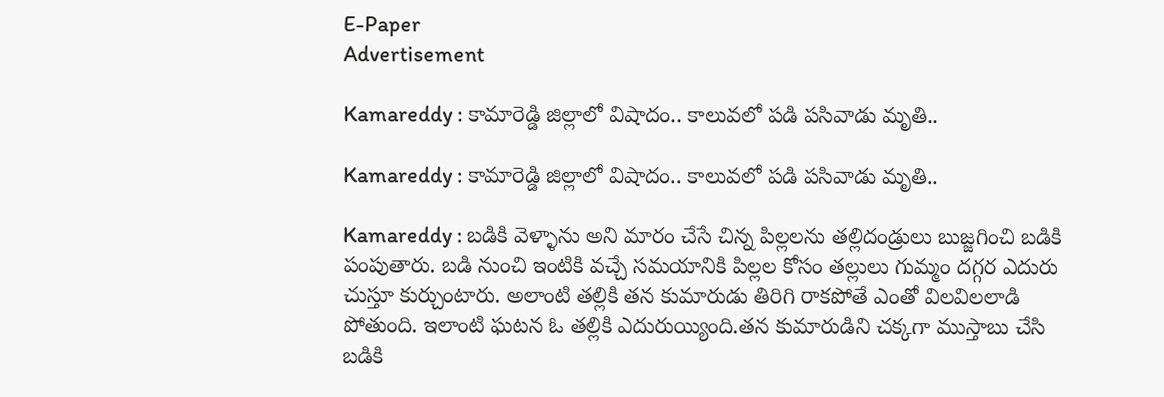E-Paper
Advertisement

Kamareddy : కామారెడ్డి జిల్లాలో విషాదం.. కాలువలో పడి పసివాడు మృతి..

Kamareddy : కామారెడ్డి జిల్లాలో విషాదం.. కాలువలో పడి పసివాడు మృతి..

Kamareddy : బడికి వెళ్ళాను అని మారం చేసే చిన్న పిల్లలను తల్లిదండ్రులు బుజ్జగించి బడికి పంపుతారు. బడి నుంచి ఇంటికి వచ్చే సమయానికి పిల్లల కోసం తల్లులు గుమ్మం దగ్గర ఎదురు చుస్తూ కుర్చుంటారు. అలాంటి తల్లికి తన కుమారుడు తిరిగి రాకపోతే ఎంతో విలవిలలాడి పోతుంది. ఇలాంటి ఘటన ఓ తల్లికి ఎదురుయ్యింది.తన కుమారుడిని చక్కగా ముస్తాబు చేసి బడికి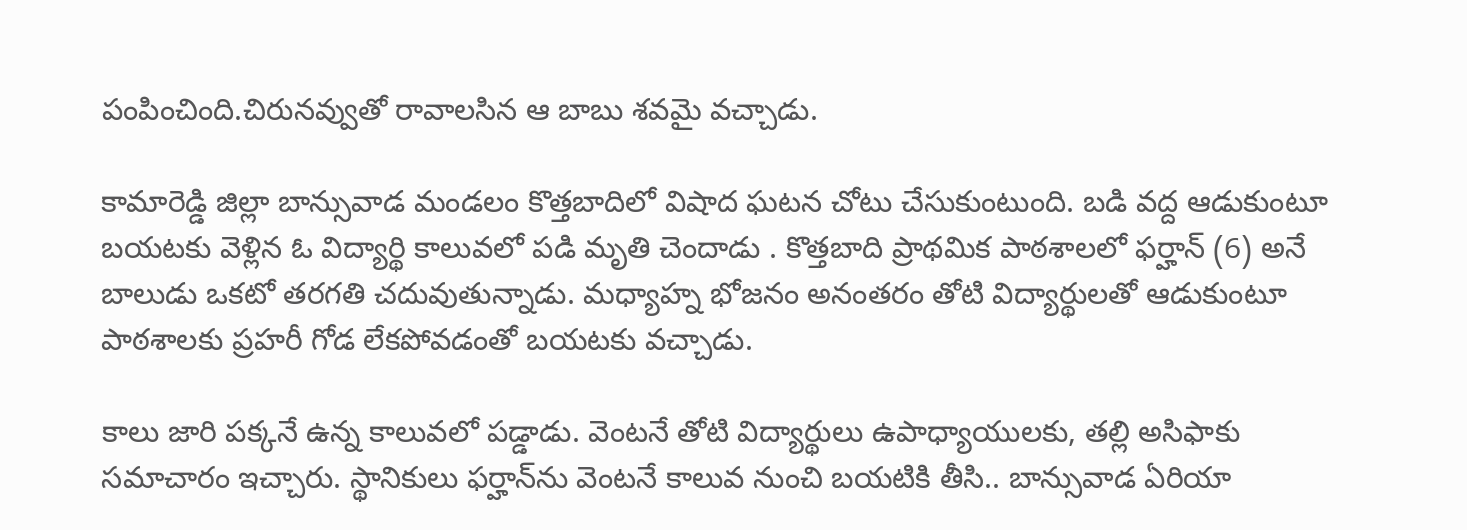పంపించింది.చిరునవ్వుతో రావాలసిన ఆ బాబు శవమై వచ్చాడు.

కామారెడ్డి జిల్లా బాన్సువాడ మండలం కొత్తబాదిలో విషాద ఘటన చోటు చేసుకుంటుంది. బడి వద్ద ఆడుకుంటూ బయటకు వెళ్లిన ఓ విద్యార్థి కాలువలో పడి మృతి చెందాడు . కొత్తబాది ప్రాథమిక పాఠశాలలో ఫర్హాన్‌ (6) అనే బాలుడు ఒకటో తరగతి చదువుతున్నాడు. మధ్యాహ్న భోజనం అనంతరం తోటి విద్యార్థులతో ఆడుకుంటూ పాఠశాలకు ప్రహరీ గోడ లేకపోవడంతో బయటకు వచ్చాడు.

కాలు జారి పక్కనే ఉన్న కాలువలో పడ్డాడు. వెంటనే తోటి విద్యార్థులు ఉపాధ్యాయులకు, తల్లి అసిఫాకు సమాచారం ఇచ్చారు. స్థానికులు ఫర్హాన్‌ను వెంటనే కాలువ నుంచి బయటికి తీసి.. బాన్సువాడ ఏరియా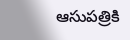ఆసుపత్రికి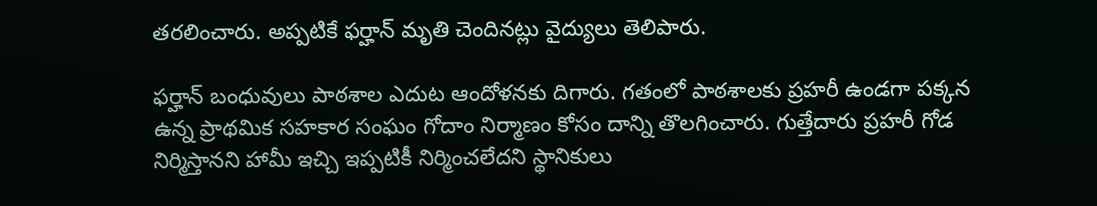తరలించారు. అప్పటికే ఫర్హాన్ మృతి చెందినట్లు వైద్యులు తెలిపారు.

ఫర్హాన్ బంధువులు పాఠశాల ఎదుట ఆందోళనకు దిగారు. గతంలో పాఠశాలకు ప్రహరీ ఉండగా పక్కన ఉన్న ప్రాథమిక సహకార సంఘం గోదాం నిర్మాణం కోసం దాన్ని తొలగించారు. గుత్తేదారు ప్రహరీ గోడ నిర్మిస్తానని హామీ ఇచ్చి ఇప్పటికీ నిర్మించలేదని స్థానికులు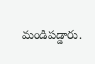మండిపడ్డారు.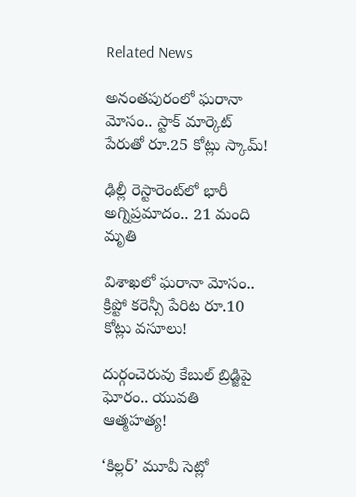Related News

అనంతపురంలో ఘరానా మోసం.. స్టాక్ మార్కెట్ పేరుతో రూ.25 కోట్లు స్కామ్!

ఢిల్లీ రెస్టారెంట్‌లో భారీ అగ్నిప్రమాదం.. 21 మంది మృతి

విశాఖలో ఘరానా మోసం.. క్రిప్టో కరెన్సీ పేరిట రూ.10 కోట్లు వసూలు!

దుర్గంచెరువు కేబుల్ బ్రిడ్జిపై ఘోరం.. యువతి ఆత్మహత్య!

‘కిల్లర్’ మూవీ సెట్లో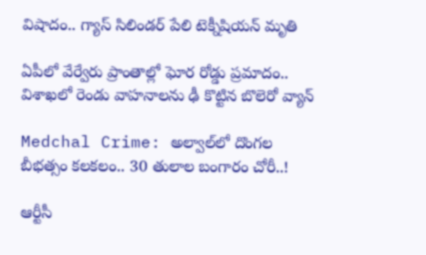విషాదం.. గ్యాస్ సిలిండర్ పేలి టెక్నీషియన్ మృతి

ఏపీలో వేర్వేరు ప్రాంతాల్లో ఘోర రోడ్డు ప్రమాదం.. విశాఖలో రెండు వాహనాలను ఢీ కొట్టిన బొలెరో వ్యాన్

Medchal Crime: అల్వాల్‌లో దొంగల బీభత్సం కలకలం.. 30 తులాల బంగారం చోరీ..!

ఆర్టీసీ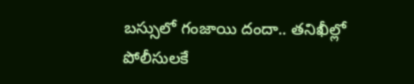బస్సులో గంజాయి దందా.. తనిఖీల్లో పోలీసులకే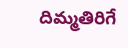దిమ్మతిరిగే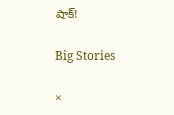షాక్!

Big Stories

×